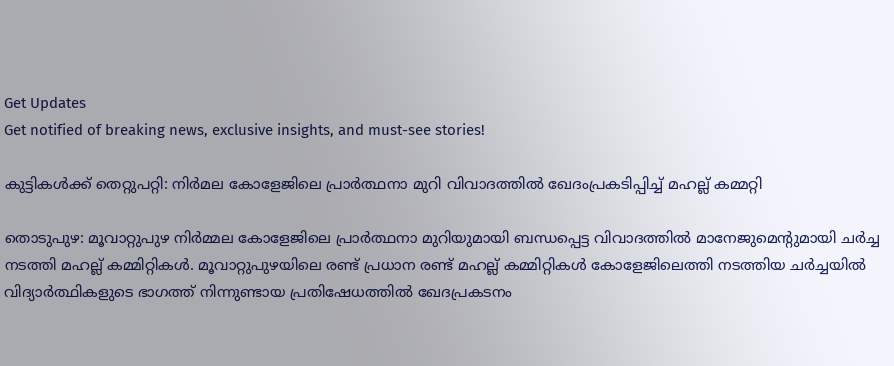Get Updates
Get notified of breaking news, exclusive insights, and must-see stories!

കുട്ടികള്‍ക്ക് തെറ്റുപറ്റി: നിര്‍മല കോളേജിലെ പ്രാർത്ഥനാ മുറി വിവാദത്തില്‍ ഖേദംപ്രകടിപ്പിച്ച് മഹല്ല് കമ്മറ്റി

തൊടുപുഴ: മൂവാറ്റുപുഴ നിർമ്മല കോളേജിലെ പ്രാർത്ഥനാ മുറിയുമായി ബന്ധപ്പെട്ട വിവാദത്തില്‍ മാനേജുമെന്റുമായി ചർച്ച നടത്തി മഹല്ല് കമ്മിറ്റികള്‍. മൂവാറ്റുപുഴയിലെ രണ്ട് പ്രധാന രണ്ട് മഹല്ല് കമ്മിറ്റികള്‍ കോളേജിലെത്തി നടത്തിയ ചർച്ചയില്‍ വിദ്യാർത്ഥികളുടെ ഭാഗത്ത് നിന്നുണ്ടായ പ്രതിഷേധത്തില്‍ ഖേദപ്രകടനം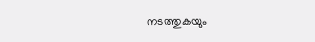നടത്തുകയും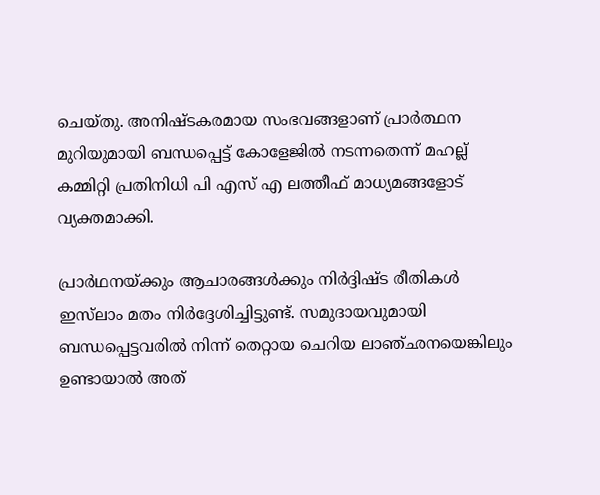ചെയ്തു. അനിഷ്ടകരമായ സംഭവങ്ങളാണ് പ്രാർത്ഥന മുറിയുമായി ബന്ധപ്പെട്ട് കോളേജില്‍ നടന്നതെന്ന് മഹല്ല് കമ്മിറ്റി പ്രതിനിധി പി എസ് എ ലത്തീഫ് മാധ്യമങ്ങളോട് വ്യക്തമാക്കി.

പ്രാര്‍ഥനയ്ക്കും ആചാരങ്ങള്‍ക്കും നിര്‍ദ്ദിഷ്ട രീതികള്‍ ഇസ്‌ലാം മതം നിര്‍ദ്ദേശിച്ചിട്ടുണ്ട്. സമുദായവുമായി ബന്ധപ്പെട്ടവരില്‍ നിന്ന് തെറ്റായ ചെറിയ ലാഞ്ഛനയെങ്കിലും ഉണ്ടായാല്‍ അത്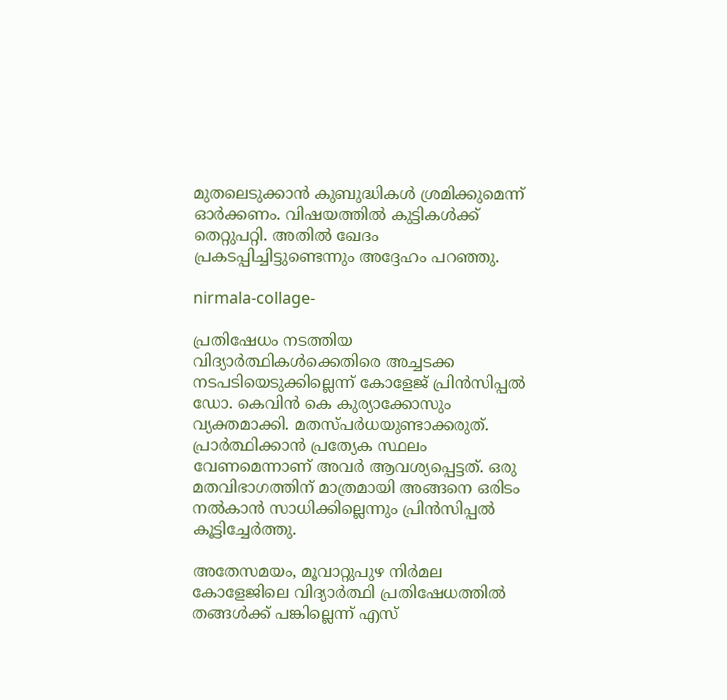മുതലെടുക്കാന്‍ കുബുദ്ധികള്‍ ശ്രമിക്കുമെന്ന് ഓര്‍ക്കണം. വിഷയത്തില്‍ കുട്ടികള്‍ക്ക് തെറ്റുപറ്റി. അതില്‍ ഖേദം പ്രകടപ്പിച്ചിട്ടുണ്ടെന്നും അദ്ദേഹം പറഞ്ഞു.

nirmala-collage-

പ്രതിഷേധം നടത്തിയ വിദ്യാർത്ഥികള്‍ക്കെതിരെ അച്ചടക്ക നടപടിയെടുക്കില്ലെന്ന് കോളേജ് പ്രിന്‍സിപ്പല്‍ ഡോ. കെവിൻ കെ കുര്യാക്കോസും വ്യക്തമാക്കി. മതസ്പര്‍ധയുണ്ടാക്കരുത്. പ്രാർത്ഥിക്കാന്‍ പ്രത്യേക സ്ഥലം വേണമെന്നാണ് അവർ ആവശ്യപ്പെട്ടത്. ഒരു മതവിഭാഗത്തിന് മാത്രമായി അങ്ങനെ ഒരിടം നൽകാൻ സാധിക്കില്ലെന്നും പ്രിന്‍സിപ്പല്‍ കൂട്ടിച്ചേർത്തു.

അതേസമയം, മൂവാറ്റുപുഴ നിര്‍മല കോളേജിലെ വിദ്യാര്‍ത്ഥി പ്രതിഷേധത്തില്‍ തങ്ങള്‍ക്ക് പങ്കില്ലെന്ന് എസ്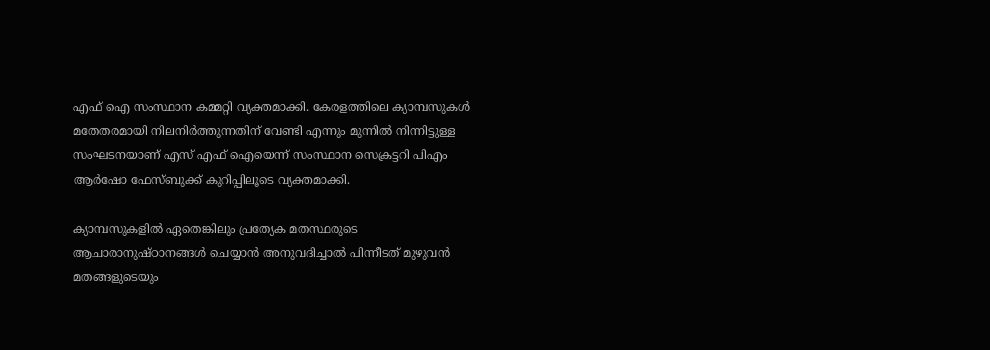എഫ്‌ ഐ സംസ്ഥാന കമ്മറ്റി വ്യക്തമാക്കി. കേരളത്തിലെ ക്യാമ്പസുകൾ മതേതരമായി നിലനിർത്തുന്നതിന് വേണ്ടി എന്നും മുന്നിൽ നിന്നിട്ടുള്ള സംഘടനയാണ് എസ് എഫ് ഐയെന്ന് സംസ്ഥാന സെക്രട്ടറി പിഎം ആർഷോ ഫേസ്ബുക്ക് കുറിപ്പിലൂടെ വ്യക്തമാക്കി.

ക്യാമ്പസുകളിൽ ഏതെങ്കിലും പ്രത്യേക മതസ്ഥരുടെ ആചാരാനുഷ്ഠാനങ്ങൾ ചെയ്യാൻ അനുവദിച്ചാൽ പിന്നീടത് മുഴുവൻ മതങ്ങളുടെയും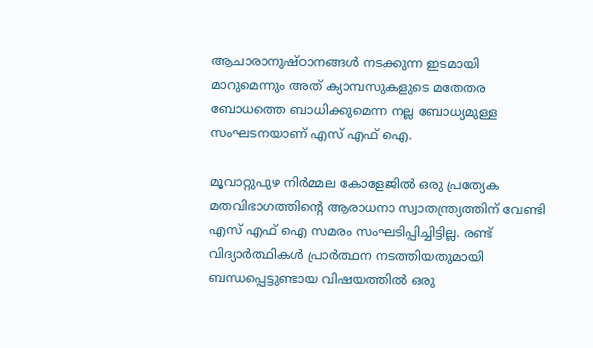ആചാരാനുഷ്ഠാനങ്ങൾ നടക്കുന്ന ഇടമായി മാറുമെന്നും അത് ക്യാമ്പസുകളുടെ മതേതര ബോധത്തെ ബാധിക്കുമെന്ന നല്ല ബോധ്യമുള്ള സംഘടനയാണ് എസ് എഫ് ഐ.

മൂവാറ്റുപുഴ നിർമ്മല കോളേജിൽ ഒരു പ്രത്യേക മതവിഭാഗത്തിൻ്റെ ആരാധനാ സ്വാതന്ത്ര്യത്തിന് വേണ്ടി എസ് എഫ് ഐ സമരം സംഘടിപ്പിച്ചിട്ടില്ല. രണ്ട് വിദ്യാർത്ഥികൾ പ്രാർത്ഥന നടത്തിയതുമായി ബന്ധപ്പെട്ടുണ്ടായ വിഷയത്തിൽ ഒരു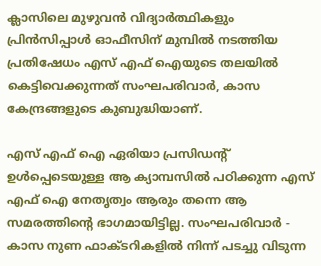ക്ലാസിലെ മുഴുവൻ വിദ്യാർത്ഥികളും പ്രിൻസിപ്പാൾ ഓഫീസിന് മുമ്പിൽ നടത്തിയ പ്രതിഷേധം എസ് എഫ് ഐയുടെ തലയിൽ കെട്ടിവെക്കുന്നത് സംഘപരിവാർ, കാസ കേന്ദ്രങ്ങളുടെ കുബുദ്ധിയാണ്.

എസ് എഫ് ഐ ഏരിയാ പ്രസിഡൻ്റ് ഉൾപ്പെടെയുള്ള ആ ക്യാമ്പസിൽ പഠിക്കുന്ന എസ് എഫ് ഐ നേതൃത്വം ആരും തന്നെ ആ സമരത്തിൻ്റെ ഭാഗമായിട്ടില്ല. സംഘപരിവാർ - കാസ നുണ ഫാക്ടറികളിൽ നിന്ന് പടച്ചു വിടുന്ന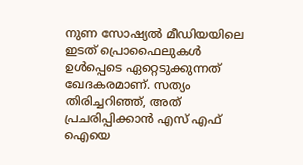നുണ സോഷ്യൽ മീഡിയയിലെ ഇടത് പ്രൊഫൈലുകൾ ഉൾപ്പെടെ ഏറ്റെടുക്കുന്നത് ഖേദകരമാണ്. സത്യം തിരിച്ചറിഞ്ഞ്, അത് പ്രചരിപ്പിക്കാൻ എസ് എഫ് ഐയെ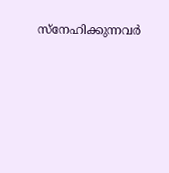സ്നേഹിക്കുന്നവർ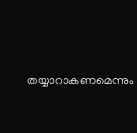തയ്യാറാകണമെന്നും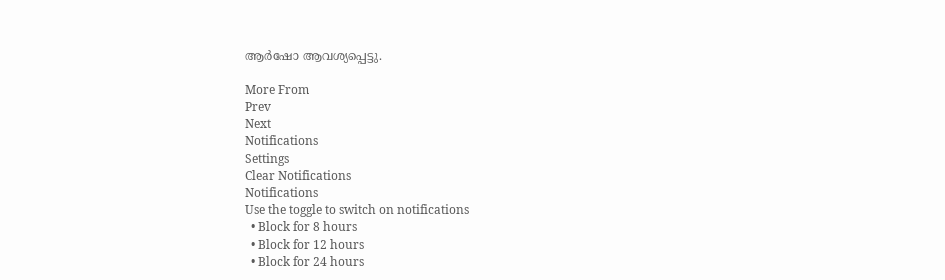ആർഷോ ആവശ്യപ്പെട്ടു.

More From
Prev
Next
Notifications
Settings
Clear Notifications
Notifications
Use the toggle to switch on notifications
  • Block for 8 hours
  • Block for 12 hours
  • Block for 24 hours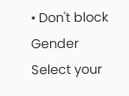• Don't block
Gender
Select your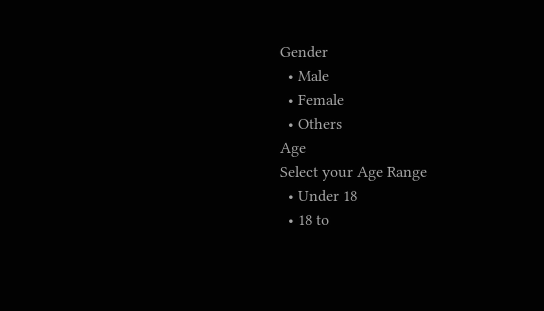Gender
  • Male
  • Female
  • Others
Age
Select your Age Range
  • Under 18
  • 18 to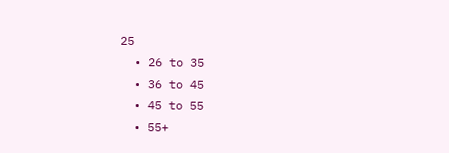25
  • 26 to 35
  • 36 to 45
  • 45 to 55
  • 55+